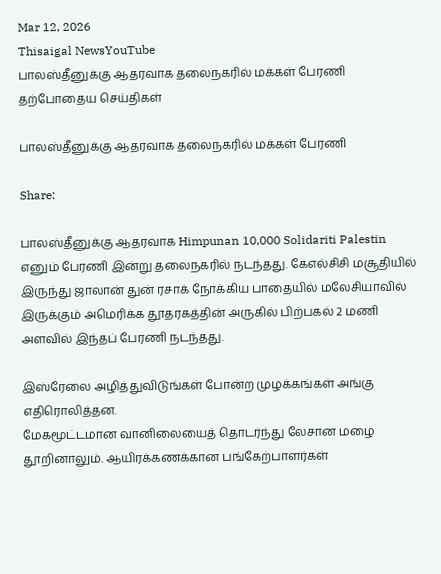Mar 12, 2026
Thisaigal NewsYouTube
பாலஸ்தீனுக்கு ஆதரவாக தலைநகரில் மக்கள் பேரணி
தற்போதைய செய்திகள்

பாலஸ்தீனுக்கு ஆதரவாக தலைநகரில் மக்கள் பேரணி

Share:

பாலஸ்தீனுக்கு ஆதரவாக Himpunan 10,000 Solidariti Palestin எனும் பேரணி இன்று தலைநகரில் நடந்தது. கேஎல்சிசி மசூதியில் இருந்து ஜாலான் துன் ரசாக் நோக்கிய பாதையில் மலேசியாவில் இருக்கும் அமெரிக்க தூதரகத்தின் அருகில் பிற்பகல் 2 மணி அளவில் இந்தப் பேரணி நடந்தது.

இஸ்ரேலை அழித்துவிடுங்கள் போன்ற முழக்கங்கள் அங்கு எதிரொலித்தன.
மேகமூட்டமான வானிலையைத் தொடர்ந்து லேசான மழை தூறினாலும். ஆயிரக்கணக்கான பங்கேற்பாளர்கள்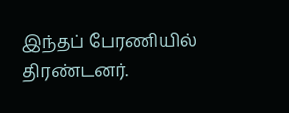இந்தப் பேரணியில் திரண்டனர்.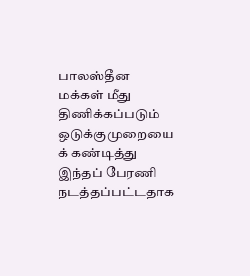பாலஸ்தீன மக்கள் மீது திணிக்கப்படும் ஒடுக்குமுறையை க் கண்டித்து இந்தப் பேரணி நடத்தப்பட்டதாக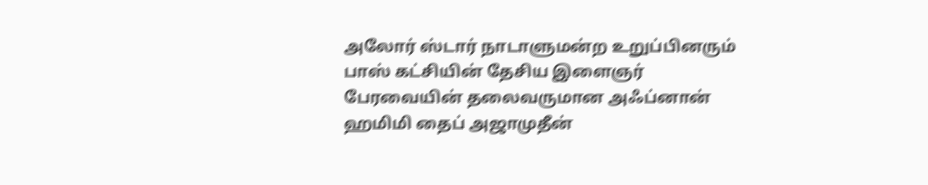அலோர் ஸ்டார் நாடாளுமன்ற உறுப்பினரும் பாஸ் கட்சியின் தேசிய இளைஞர் பேரவையின் தலைவருமான அஃப்னான் ஹமிமி தைப் அஜாமுதீன்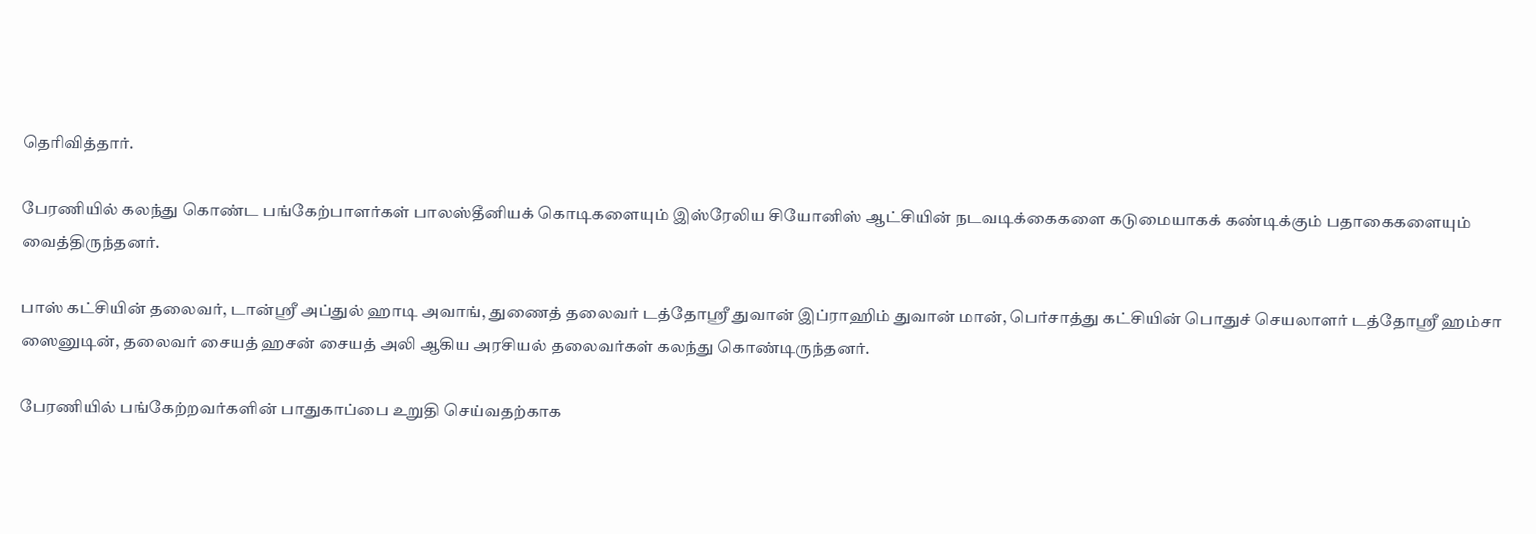தெரிவித்தார்.

பேரணியில் கலந்து கொண்ட பங்கேற்பாளர்கள் பாலஸ்தீனியக் கொடிகளையும் இஸ்ரேலிய சியோனிஸ் ஆட்சியின் நடவடிக்கைகளை கடுமையாகக் கண்டிக்கும் பதாகைகளையும் வைத்திருந்தனர்.

பாஸ் கட்சியின் தலைவர், டான்ஸ்ரீ அப்துல் ஹாடி அவாங், துணைத் தலைவர் டத்தோஸ்ரீ துவான் இப்ராஹிம் துவான் மான், பெர்சாத்து கட்சியின் பொதுச் செயலாளர் டத்தோஸ்ரீ ஹம்சா ஸைனுடின், தலைவர் சையத் ஹசன் சையத் அலி ஆகிய அரசியல் தலைவர்கள் கலந்து கொண்டிருந்தனர்.

பேரணியில் பங்கேற்றவர்களின் பாதுகாப்பை உறுதி செய்வதற்காக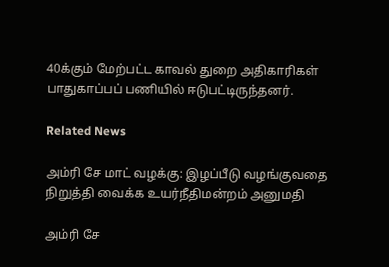40க்கும் மேற்பட்ட காவல் துறை அதிகாரிகள் பாதுகாப்பப் பணியில் ஈடுபட்டிருந்தனர்.

Related News

அம்ரி சே மாட் வழக்கு: இழப்பீடு வழங்குவதை நிறுத்தி வைக்க உயர்நீதிமன்றம் அனுமதி

அம்ரி சே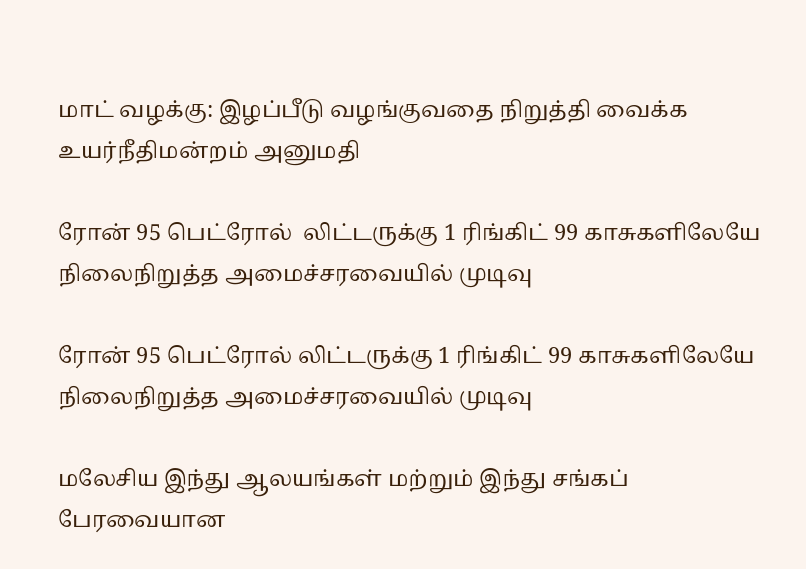மாட் வழக்கு: இழப்பீடு வழங்குவதை நிறுத்தி வைக்க உயர்நீதிமன்றம் அனுமதி

ரோன் 95 பெட்ரோல்  லிட்டருக்கு 1 ரிங்கிட் 99 காசுகளிலேயே நிலைநிறுத்த அமைச்சரவையில் முடிவு

ரோன் 95 பெட்ரோல் லிட்டருக்கு 1 ரிங்கிட் 99 காசுகளிலேயே நிலைநிறுத்த அமைச்சரவையில் முடிவு

மலேசிய இந்து ஆலயங்கள் மற்றும் இந்து சங்கப் பேரவையான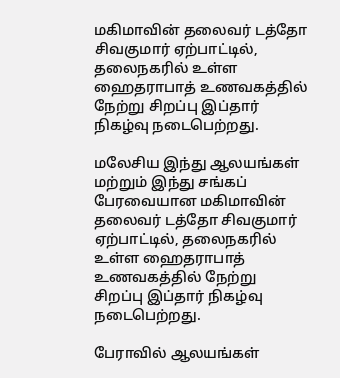மகிமாவின் தலைவர் டத்தோ சிவகுமார் ஏற்பாட்டில், தலைநகரில் உள்ள ஹைதராபாத் உணவகத்தில் நேற்று சிறப்பு இப்தார் நிகழ்வு நடைபெற்றது.

மலேசிய இந்து ஆலயங்கள் மற்றும் இந்து சங்கப் பேரவையான மகிமாவின் தலைவர் டத்தோ சிவகுமார் ஏற்பாட்டில், தலைநகரில் உள்ள ஹைதராபாத் உணவகத்தில் நேற்று சிறப்பு இப்தார் நிகழ்வு நடைபெற்றது.

பேராவில் ஆலயங்கள்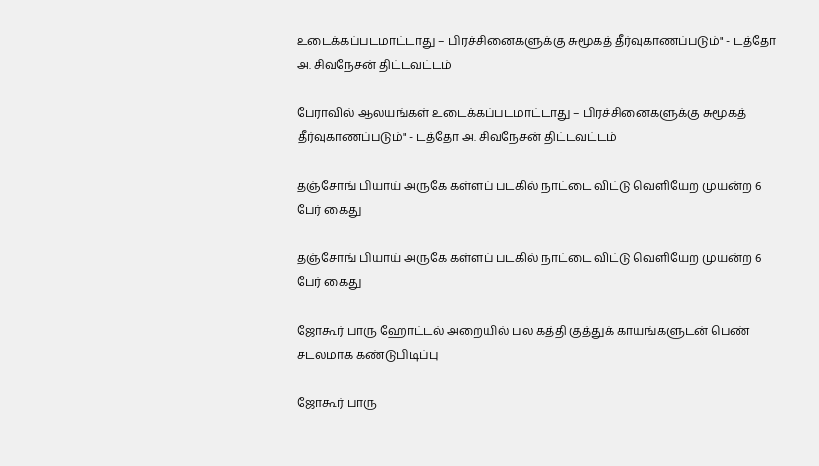உடைக்கப்படமாட்டாது – பிரச்சினைகளுக்கு சுமூகத் தீர்வுகாணப்படும்" - டத்தோ அ. சிவநேசன் திட்டவட்டம்

பேராவில் ஆலயங்கள் உடைக்கப்படமாட்டாது – பிரச்சினைகளுக்கு சுமூகத் தீர்வுகாணப்படும்" - டத்தோ அ. சிவநேசன் திட்டவட்டம்

தஞ்சோங் பியாய் அருகே கள்ளப் படகில் நாட்டை விட்டு வெளியேற முயன்ற 6 பேர் கைது

தஞ்சோங் பியாய் அருகே கள்ளப் படகில் நாட்டை விட்டு வெளியேற முயன்ற 6 பேர் கைது

ஜோகூர் பாரு ஹோட்டல் அறையில் பல கத்தி குத்துக் காயங்களுடன் பெண் சடலமாக கண்டுபிடிப்பு

ஜோகூர் பாரு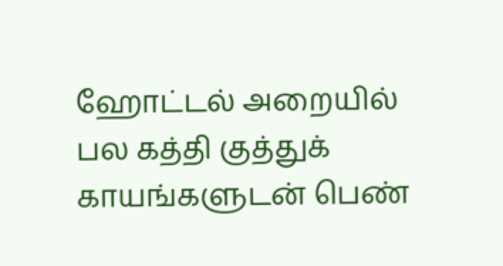ஹோட்டல் அறையில் பல கத்தி குத்துக் காயங்களுடன் பெண்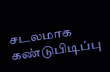சடலமாக கண்டுபிடிப்பு